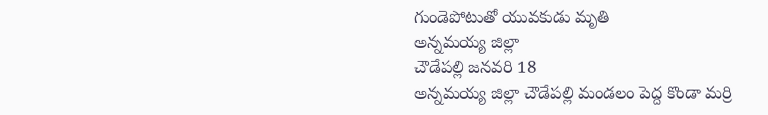గుండెపోటుతో యువకుడు మృతి
అన్నమయ్య జిల్లా
చౌడేపల్లి జనవరి 18
అన్నమయ్య జిల్లా చౌడేపల్లి మండలం పెద్ద కొండా మర్రి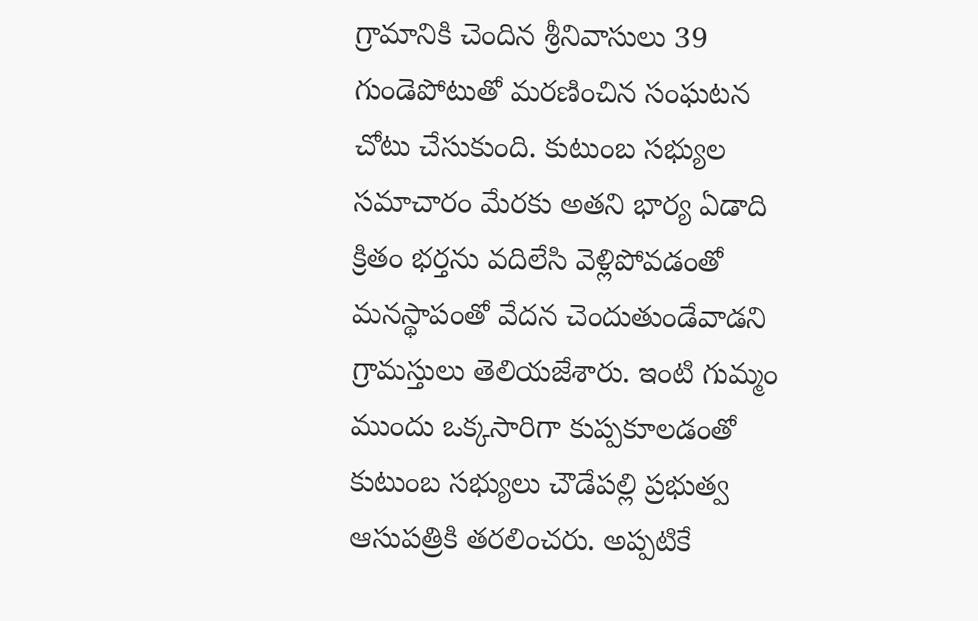గ్రామానికి చెందిన శ్రీనివాసులు 39 గుండెపోటుతో మరణించిన సంఘటన చోటు చేసుకుంది. కుటుంబ సభ్యుల సమాచారం మేరకు అతని భార్య ఏడాది క్రితం భర్తను వదిలేసి వెళ్లిపోవడంతో మనస్థాపంతో వేదన చెందుతుండేవాడని గ్రామస్తులు తెలియజేశారు. ఇంటి గుమ్మం ముందు ఒక్కసారిగా కుప్పకూలడంతో కుటుంబ సభ్యులు చౌడేపల్లి ప్రభుత్వ ఆసుపత్రికి తరలించరు. అప్పటికే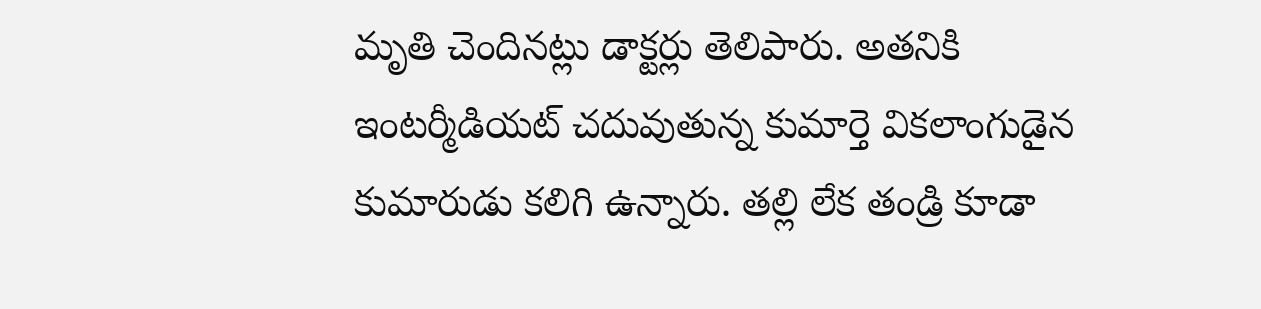మృతి చెందినట్లు డాక్టర్లు తెలిపారు. అతనికి ఇంటర్మీడియట్ చదువుతున్న కుమార్తె వికలాంగుడైన కుమారుడు కలిగి ఉన్నారు. తల్లి లేక తండ్రి కూడా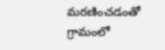మరణించడంతో గ్రామంలో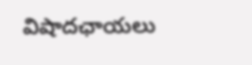విషాదఛాయలు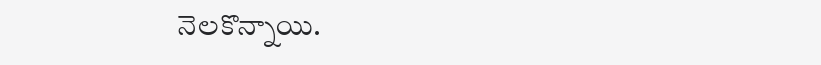నెలకొన్నాయి.